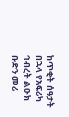ከጥቂት ሰዓታት በኋላ የአፍሪካ ኅብረት ልዑክ ቡድን መሪ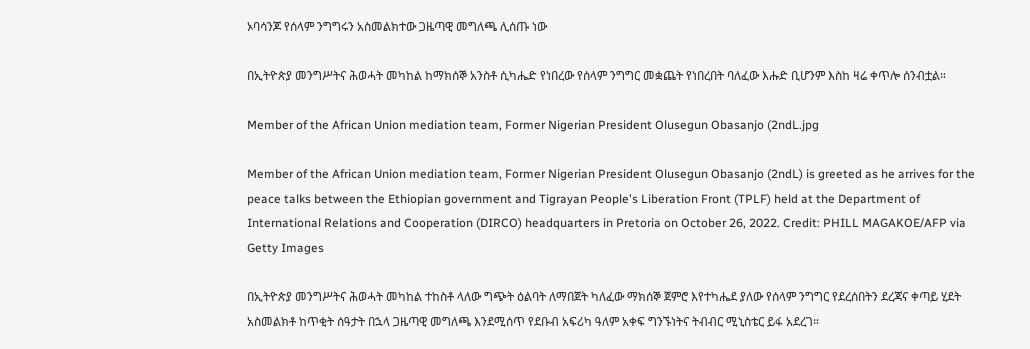ኦባሳንጆ የሰላም ንግግሩን አስመልክተው ጋዜጣዊ መግለጫ ሊሰጡ ነው

በኢትዮጵያ መንግሥትና ሕወሓት መካከል ከማክሰኞ አንስቶ ሲካሔድ የነበረው የሰላም ንግግር መቋጨት የነበረበት ባለፈው እሑድ ቢሆንም እስከ ዛሬ ቀጥሎ ሰንብቷል።

Member of the African Union mediation team, Former Nigerian President Olusegun Obasanjo (2ndL.jpg

Member of the African Union mediation team, Former Nigerian President Olusegun Obasanjo (2ndL) is greeted as he arrives for the peace talks between the Ethiopian government and Tigrayan People's Liberation Front (TPLF) held at the Department of International Relations and Cooperation (DIRCO) headquarters in Pretoria on October 26, 2022. Credit: PHILL MAGAKOE/AFP via Getty Images

በኢትዮጵያ መንግሥትና ሕወሓት መካከል ተከስቶ ላለው ግጭት ዕልባት ለማበጀት ካለፈው ማክሰኞ ጀምሮ እየተካሔደ ያለው የሰላም ንግግር የደረሰበትን ደረጃና ቀጣይ ሂደት አስመልክቶ ከጥቂት ሰዓታት በኋላ ጋዜጣዊ መግለጫ እንደሚሰጥ የደቡብ አፍሪካ ዓለም አቀፍ ግንኙነትና ትብብር ሚኒስቴር ይፋ አደረገ።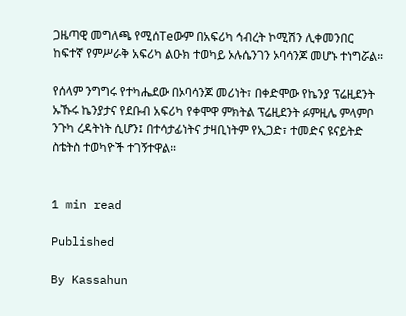ጋዜጣዊ መግለጫ የሚሰTeውም በአፍሪካ ኅብረት ኮሚሽን ሊቀመንበር ከፍተኛ የምሥራቅ አፍሪካ ልዑክ ተወካይ ኦሉሴንገን ኦባሳንጆ መሆኑ ተነግሯል።

የሰላም ንግግሩ የተካሔደው በኦባሳንጆ መሪነት፣ በቀድሞው የኬንያ ፕሬዚደንት ኡኹሩ ኬንያታና የደቡብ አፍሪካ የቀሞዋ ምክትል ፕሬዚደንት ፉምዚሌ ምላምቦ ንጉካ ረዳትነት ሲሆን፤ በተሳታፊነትና ታዛቢነትም የኢጋድ፣ ተመድና ዩናይትድ ስቴትስ ተወካዮች ተገኝተዋል።


1 min read

Published

By Kassahun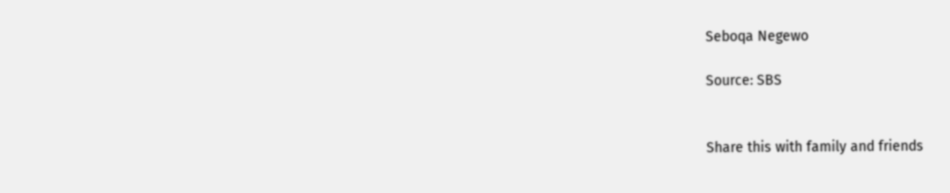Seboqa Negewo

Source: SBS


Share this with family and friends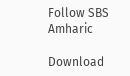Follow SBS Amharic

Download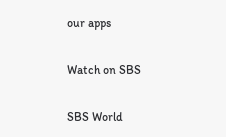our apps

Watch on SBS

SBS World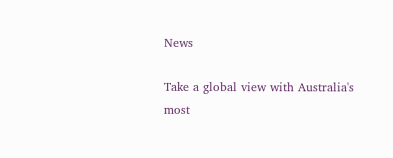News

Take a global view with Australia's most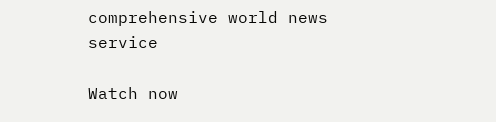comprehensive world news service

Watch now